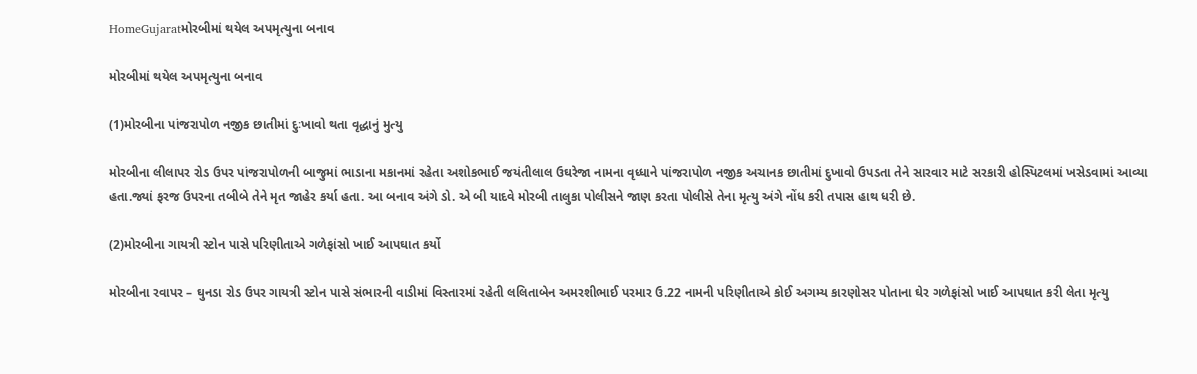HomeGujaratમોરબીમાં થયેલ અપમૃત્યુના બનાવ

મોરબીમાં થયેલ અપમૃત્યુના બનાવ

(1)મોરબીના પાંજરાપોળ નજીક છાતીમાં દુઃખાવો થતા વૃદ્ધાનું મુત્યુ

મોરબીના લીલાપર રોડ ઉપર પાંજરાપોળની બાજુમાં ભાડાના મકાનમાં રહેતા અશોકભાઈ જયંતીલાલ ઉઘરેજા નામના વૃધ્ધાને પાંજરાપોળ નજીક અચાનક છાતીમાં દુખાવો ઉપડતા તેને સારવાર માટે સરકારી હોસ્પિટલમાં ખસેડવામાં આવ્યા હતા.જ્યાં ફરજ ઉપરના તબીબે તેને મૃત જાહેર કર્યા હતા. આ બનાવ અંગે ડો. એ બી યાદવે મોરબી તાલુકા પોલીસને જાણ કરતા પોલીસે તેના મૃત્યુ અંગે નોંધ કરી તપાસ હાથ ધરી છે.

(2)મોરબીના ગાયત્રી સ્ટોન પાસે પરિણીતાએ ગળેફાંસો ખાઈ આપઘાત કર્યો

મોરબીના રવાપર – ઘુનડા રોડ ઉપર ગાયત્રી સ્ટોન પાસે સંભારની વાડીમાં વિસ્તારમાં રહેતી લલિતાબેન અમરશીભાઈ પરમાર ઉ.22 નામની પરિણીતાએ કોઈ અગમ્ય કારણોસર પોતાના ઘેર ગળેફાંસો ખાઈ આપઘાત કરી લેતા મૃત્યુ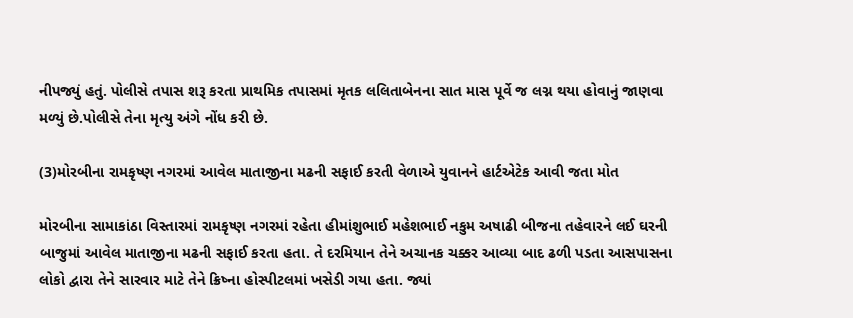નીપજ્યું હતું. પોલીસે તપાસ શરૂ કરતા પ્રાથમિક તપાસમાં મૃતક લલિતાબેનના સાત માસ પૂર્વે જ લગ્ન થયા હોવાનું જાણવા મળ્યું છે.પોલીસે તેના મૃત્યુ અંગે નોંધ કરી છે.

(3)મોરબીના રામકૃષ્ણ નગરમાં આવેલ માતાજીના મઢની સફાઈ કરતી વેળાએ યુવાનને હાર્ટએટેક આવી જતા મોત

મોરબીના સામાકાંઠા વિસ્તારમાં રામકૃષ્ણ નગરમાં રહેતા હીમાંશુભાઈ મહેશભાઈ નકુમ અષાઢી બીજના તહેવારને લઈ ઘરની બાજુમાં આવેલ માતાજીના મઢની સફાઈ કરતા હતા. તે દરમિયાન તેને અચાનક ચક્કર આવ્યા બાદ ઢળી પડતા આસપાસના લોકો દ્વારા તેને સારવાર માટે તેને ક્રિષ્ના હોસ્પીટલમાં ખસેડી ગયા હતા. જ્યાં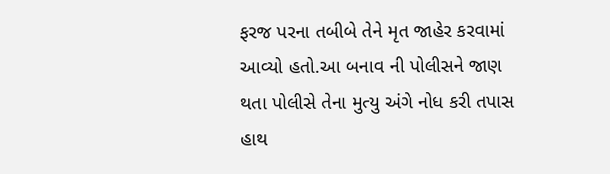ફરજ પરના તબીબે તેને મૃત જાહેર કરવામાં આવ્યો હતો.આ બનાવ ની પોલીસને જાણ થતા પોલીસે તેના મુત્યુ અંગે નોધ કરી તપાસ હાથ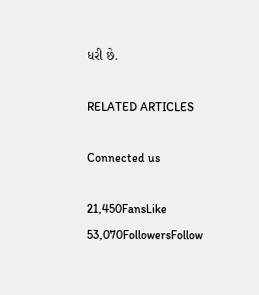ધરી છે.

RELATED ARTICLES

Connected us

21,450FansLike
53,070FollowersFollow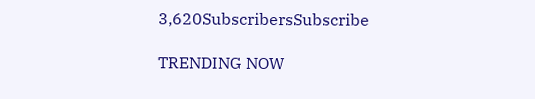3,620SubscribersSubscribe

TRENDING NOW